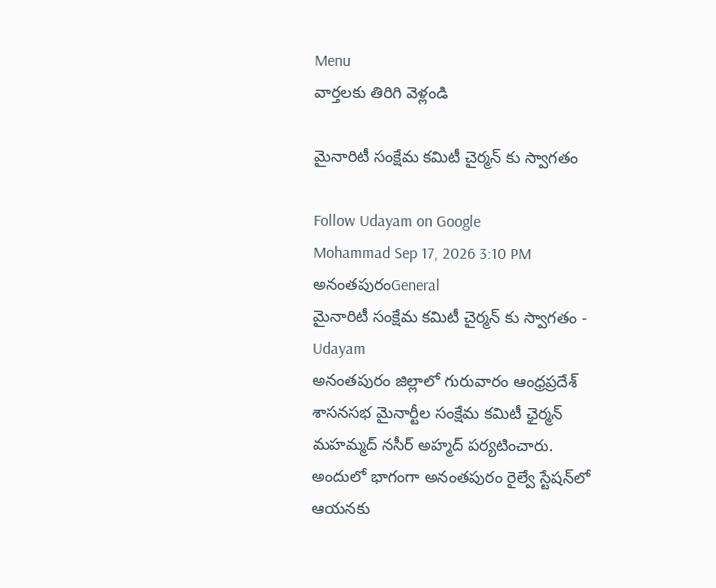Menu
వార్తలకు తిరిగి వెళ్లండి

మైనారిటీ సంక్షేమ కమిటీ చైర్మన్ కు స్వాగతం

Follow Udayam on Google
Mohammad Sep 17, 2026 3:10 PM అనంతపురంGeneral
మైనారిటీ సంక్షేమ కమిటీ చైర్మన్ కు స్వాగతం - Udayam
అనంతపురం జిల్లాలో గురువారం ఆంధ్రప్రదేశ్ శాసనసభ మైనార్టీల సంక్షేమ కమిటీ ఛైర్మన్ మహమ్మద్ నసీర్ అహ్మద్ పర్యటించారు. అందులో భాగంగా అనంతపురం రైల్వే స్టేషన్‌లో ఆయనకు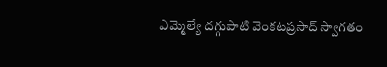ఎమ్మెల్యే దగ్గుపాటి వెంకటప్రసాద్ స్వాగతం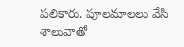పలికారు. పూలమాలలు వేసి శాలువాతో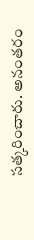సత్కరించారు. అనంతరం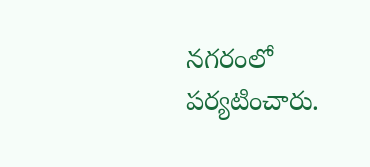నగరంలో పర్యటించారు.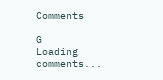Comments

G
Loading comments...